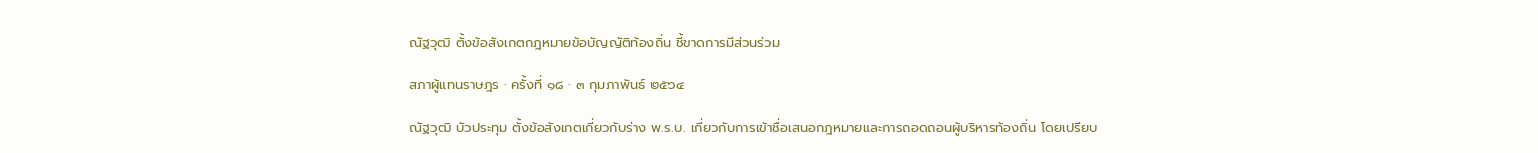ณัฐวุฒิ ตั้งข้อสังเกตกฎหมายข้อบัญญัติท้องถิ่น ชี้ขาดการมีส่วนร่วม

สภาผู้แทนราษฎร · ครั้งที่ ๑๘ · ๓ กุมภาพันธ์ ๒๕๖๔

ณัฐวุฒิ บัวประทุม ตั้งข้อสังเกตเกี่ยวกับร่าง พ.ร.บ. เกี่ยวกับการเข้าชื่อเสนอกฎหมายและการถอดถอนผู้บริหารท้องถิ่น โดยเปรียบ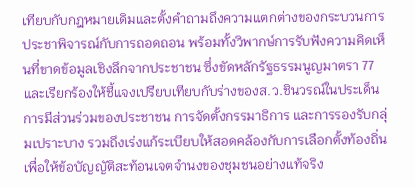เทียบกับกฎหมายเดิมและตั้งคำถามถึงความแตกต่างของกระบวนการประชาพิจารณ์กับการถอดถอน พร้อมทั้งวิพากษ์การรับฟังความคิดเห็นที่ขาดข้อมูลเชิงลึกจากประชาชน ซึ่งขัดหลักรัฐธรรมนูญมาตรา 77 และเรียกร้องให้ชี้แจงเปรียบเทียบกับร่างของส.ว.ชินวรณ์ในประเด็นการมีส่วนร่วมของประชาชน การจัดตั้งกรรมาธิการ และการรองรับกลุ่มเปราะบาง รวมถึงเร่งแก้ระเบียบให้สอดคล้องกับการเลือกตั้งท้องถิ่นเพื่อให้ข้อบัญญัติสะท้อนเจตจำนงของชุมชนอย่างแท้จริง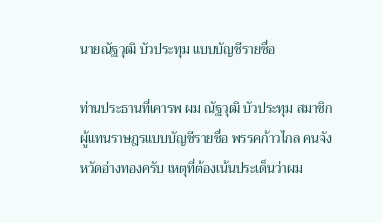นายณัฐวุฒิ บัวประทุม แบบบัญชีรายชื่อ

ท่านประธานที่เคารพ ผม ณัฐวุฒิ บัวประทุม สมาชิกผู้แทนราษฎรแบบบัญชีรายชื่อ พรรคก้าวไกล คนจังหวัดอ่างทองครับ เหตุที่ต้องเน้นประเด็นว่าผม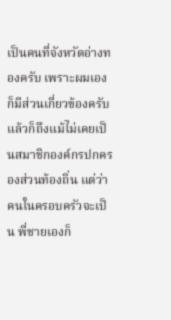เป็นคนที่จังหวัดอ่างทองครับ เพราะผมเองก็มีส่วนเกี่ยวข้องครับ แล้วก็ถึงแม้ไม่เคยเป็นสมาชิกองค์กรปกครองส่วนท้องถิ่น แต่ว่าคนในครอบครัวจะเป็น พี่ชายเองก็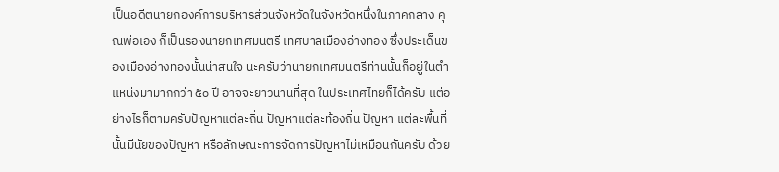เป็นอดีตนายกองค์การบริหารส่วนจังหวัดในจังหวัดหนึ่งในภาคกลาง คุณพ่อเอง ก็เป็นรองนายกเทศมนตรี เทศบาลเมืองอ่างทอง ซึ่งประเด็นของเมืองอ่างทองนั้นน่าสนใจ นะครับว่านายกเทศมนตรีท่านนั้นก็อยู่ในตำแหน่งมามากกว่า ๕๐ ปี อาจจะยาวนานที่สุด ในประเทศไทยก็ได้ครับ แต่อย่างไรก็ตามครับปัญหาแต่ละถิ่น ปัญหาแต่ละท้องถิ่น ปัญหา แต่ละพื้นที่นั้นมีนัยของปัญหา หรือลักษณะการจัดการปัญหาไม่เหมือนกันครับ ด้วย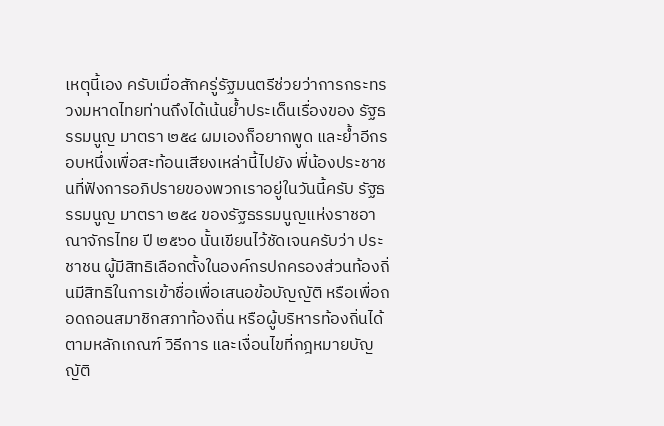เหตุนี้เอง ครับเมื่อสักครู่รัฐมนตรีช่วยว่าการกระทรวงมหาดไทยท่านถึงได้เน้นย้ำประเด็นเรื่องของ รัฐธรรมนูญ มาตรา ๒๕๔ ผมเองก็อยากพูด และย้ำอีกรอบหนึ่งเพื่อสะท้อนเสียงเหล่านี้ไปยัง พี่น้องประชาชนที่ฟังการอภิปรายของพวกเราอยู่ในวันนี้ครับ รัฐธรรมนูญ มาตรา ๒๕๔ ของรัฐธรรมนูญแห่งราชอาณาจักรไทย ปี ๒๕๖๐ นั้นเขียนไว้ชัดเจนครับว่า ประชาชน ผู้มีสิทธิเลือกตั้งในองค์กรปกครองส่วนท้องถิ่นมีสิทธิในการเข้าชื่อเพื่อเสนอข้อบัญญัติ หรือเพื่อถอดถอนสมาชิกสภาท้องถิ่น หรือผู้บริหารท้องถิ่นได้ตามหลักเกณฑ์ วิธีการ และเงื่อนไขที่กฎหมายบัญญัติ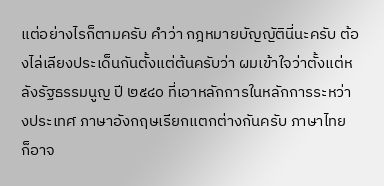แต่อย่างไรก็ตามครับ คำว่า กฎหมายบัญญัตินี่นะครับ ต้องไล่เลียงประเด็นกันตั้งแต่ต้นครับว่า ผมเข้าใจว่าตั้งแต่หลังรัฐธรรมนูญ ปี ๒๕๔๐ ที่เอาหลักการในหลักการระหว่างประเทศ ภาษาอังกฤษเรียกแตกต่างกันครับ ภาษาไทย ก็อาจ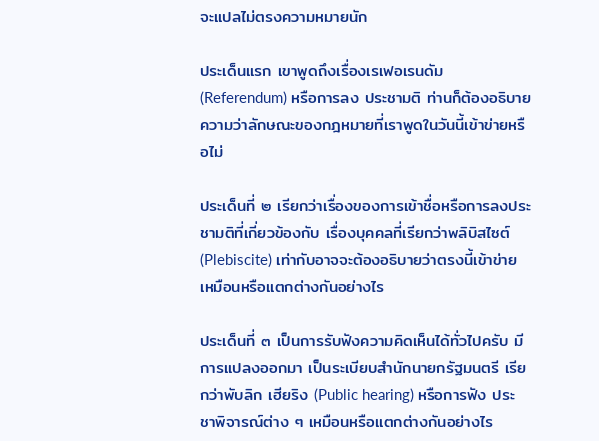จะแปลไม่ตรงความหมายนัก

ประเด็นแรก เขาพูดถึงเรื่องเรเฟอเรนดัม (Referendum) หรือการลง ประชามติ ท่านก็ต้องอธิบายความว่าลักษณะของกฎหมายที่เราพูดในวันนี้เข้าข่ายหรือไม่

ประเด็นที่ ๒ เรียกว่าเรื่องของการเข้าชื่อหรือการลงประชามติที่เกี่ยวข้องกับ เรื่องบุคคลที่เรียกว่าพลิบิสไซต์ (Plebiscite) เท่ากับอาจจะต้องอธิบายว่าตรงนี้เข้าข่าย เหมือนหรือแตกต่างกันอย่างไร

ประเด็นที่ ๓ เป็นการรับฟังความคิดเห็นได้ทั่วไปครับ มีการแปลงออกมา เป็นระเบียบสำนักนายกรัฐมนตรี เรียกว่าพับลิก เฮียริง (Public hearing) หรือการฟัง ประชาพิจารณ์ต่าง ๆ เหมือนหรือแตกต่างกันอย่างไร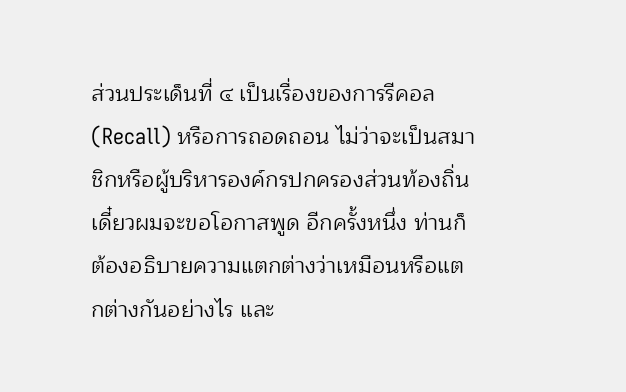ส่วนประเด็นที่ ๔ เป็นเรื่องของการรีคอล (Recall) หรือการถอดถอน ไม่ว่าจะเป็นสมาชิกหรือผู้บริหารองค์กรปกครองส่วนท้องถิ่น เดี๋ยวผมจะขอโอกาสพูด อีกครั้งหนึ่ง ท่านก็ต้องอธิบายความแตกต่างว่าเหมือนหรือแตกต่างกันอย่างไร และ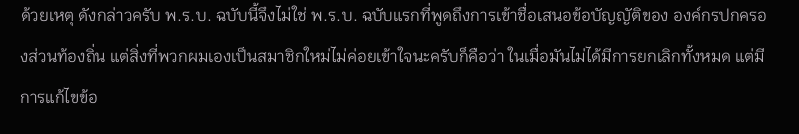ด้วยเหตุ ดังกล่าวครับ พ.ร.บ. ฉบับนี้จึงไม่ใช่ พ.ร.บ. ฉบับแรกที่พูดถึงการเข้าชื่อเสนอข้อบัญญัติของ องค์กรปกครองส่วนท้องถิ่น แต่สิ่งที่พวกผมเองเป็นสมาชิกใหม่ไม่ค่อยเข้าใจนะครับก็คือว่า ในเมื่อมันไม่ได้มีการยกเลิกทั้งหมด แต่มีการแก้ไขข้อ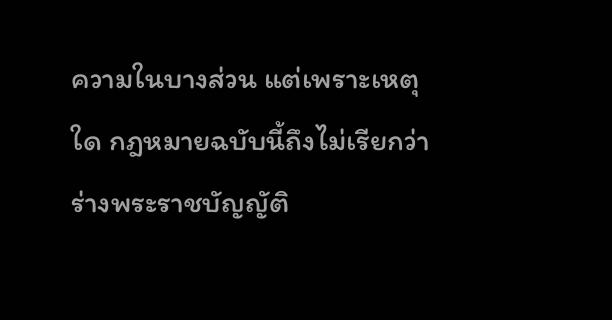ความในบางส่วน แต่เพราะเหตุใด กฎหมายฉบับนี้ถึงไม่เรียกว่าร่างพระราชบัญญัติ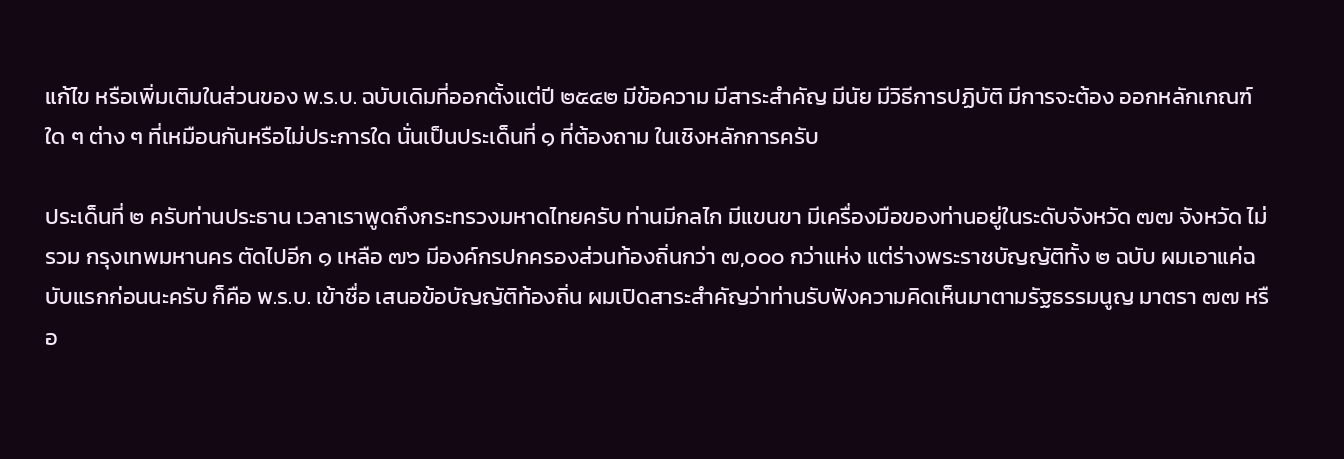แก้ไข หรือเพิ่มเติมในส่วนของ พ.ร.บ. ฉบับเดิมที่ออกตั้งแต่ปี ๒๕๔๒ มีข้อความ มีสาระสำคัญ มีนัย มีวิธีการปฏิบัติ มีการจะต้อง ออกหลักเกณฑ์ใด ๆ ต่าง ๆ ที่เหมือนกันหรือไม่ประการใด นั่นเป็นประเด็นที่ ๑ ที่ต้องถาม ในเชิงหลักการครับ

ประเด็นที่ ๒ ครับท่านประธาน เวลาเราพูดถึงกระทรวงมหาดไทยครับ ท่านมีกลไก มีแขนขา มีเครื่องมือของท่านอยู่ในระดับจังหวัด ๗๗ จังหวัด ไม่รวม กรุงเทพมหานคร ตัดไปอีก ๑ เหลือ ๗๖ มีองค์กรปกครองส่วนท้องถิ่นกว่า ๗,๐๐๐ กว่าแห่ง แต่ร่างพระราชบัญญัติทั้ง ๒ ฉบับ ผมเอาแค่ฉบับแรกก่อนนะครับ ก็คือ พ.ร.บ. เข้าชื่อ เสนอข้อบัญญัติท้องถิ่น ผมเปิดสาระสำคัญว่าท่านรับฟังความคิดเห็นมาตามรัฐธรรมนูญ มาตรา ๗๗ หรือ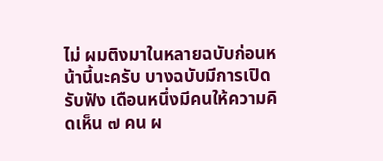ไม่ ผมติงมาในหลายฉบับก่อนหน้านี้นะครับ บางฉบับมีการเปิดรับฟัง เดือนหนึ่งมีคนให้ความคิดเห็น ๗ คน ผ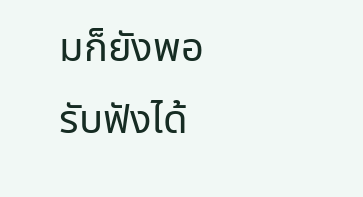มก็ยังพอรับฟังได้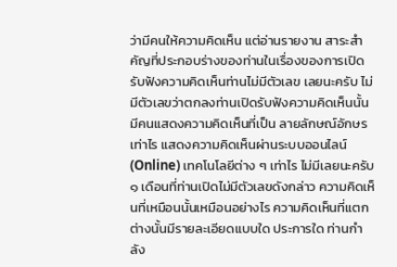ว่ามีคนให้ความคิดเห็น แต่อ่านรายงาน สาระสำคัญที่ประกอบร่างของท่านในเรื่องของการเปิดรับฟังความคิดเห็นท่านไม่มีตัวเลข เลยนะครับ ไม่มีตัวเลขว่าตกลงท่านเปิดรับฟังความคิดเห็นนั้น มีคนแสดงความคิดเห็นที่เป็น ลายลักษณ์อักษรเท่าไร แสดงความคิดเห็นผ่านระบบออนไลน์ (Online) เทคโนโลยีต่าง ๆ เท่าไร ไม่มีเลยนะครับ ๑ เดือนที่ท่านเปิดไม่มีตัวเลขดังกล่าว ความคิดเห็นที่เหมือนนั้นเหมือนอย่างไร ความคิดเห็นที่แตกต่างนั้นมีรายละเอียดแบบใด ประการใด ท่านกำลัง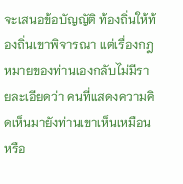จะเสนอข้อบัญญัติ ท้องถิ่นให้ท้องถิ่นเขาพิจารณา แต่เรื่องกฎหมายของท่านเองกลับไม่มีรายละเอียดว่า คนที่แสดงความคิดเห็นมายังท่านเขาเห็นเหมือนหรือ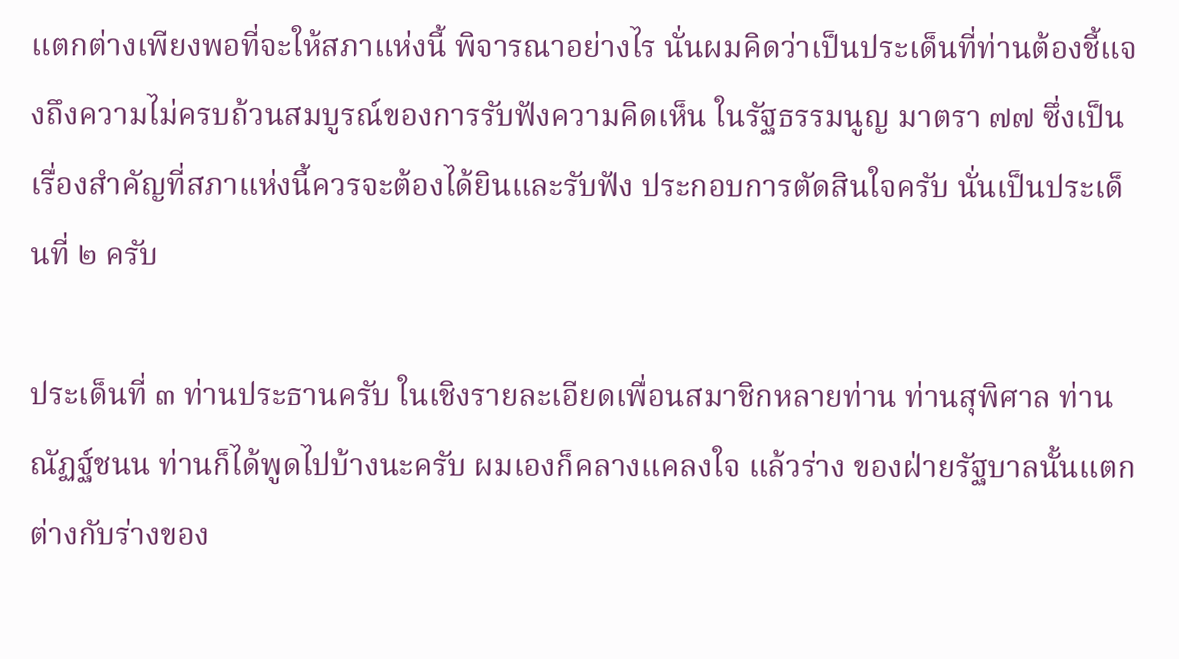แตกต่างเพียงพอที่จะให้สภาแห่งนี้ พิจารณาอย่างไร นั่นผมคิดว่าเป็นประเด็นที่ท่านต้องชี้แจงถึงความไม่ครบถ้วนสมบูรณ์ของการรับฟังความคิดเห็น ในรัฐธรรมนูญ มาตรา ๗๗ ซึ่งเป็นเรื่องสำคัญที่สภาแห่งนี้ควรจะต้องได้ยินและรับฟัง ประกอบการตัดสินใจครับ นั่นเป็นประเด็นที่ ๒ ครับ

ประเด็นที่ ๓ ท่านประธานครับ ในเชิงรายละเอียดเพื่อนสมาชิกหลายท่าน ท่านสุพิศาล ท่านณัฏฐ์ชนน ท่านก็ได้พูดไปบ้างนะครับ ผมเองก็คลางแคลงใจ แล้วร่าง ของฝ่ายรัฐบาลนั้นแตกต่างกับร่างของ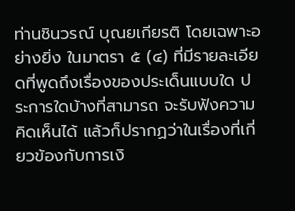ท่านชินวรณ์ บุณยเกียรติ โดยเฉพาะอย่างยิ่ง ในมาตรา ๕ (๔) ที่มีรายละเอียดที่พูดถึงเรื่องของประเด็นแบบใด ประการใดบ้างที่สามารถ จะรับฟังความคิดเห็นได้ แล้วก็ปรากฏว่าในเรื่องที่เกี่ยวข้องกับการเงิ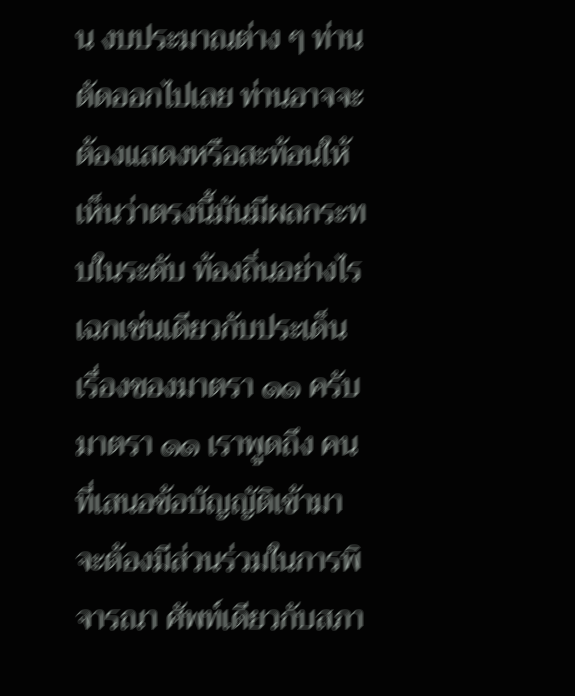น งบประมาณต่าง ๆ ท่านตัดออกไปเลย ท่านอาจจะต้องแสดงหรือสะท้อนให้เห็นว่าตรงนี้มันมีผลกระทบในระดับ ท้องถิ่นอย่างไร เฉกเช่นเดียวกับประเด็นเรื่องของมาตรา ๑๑ ครับ มาตรา ๑๑ เราพูดถึง คนที่เสนอข้อบัญญัติเข้ามาจะต้องมีส่วนร่วมในการพิจารณา ศัพท์เดียวกับสภา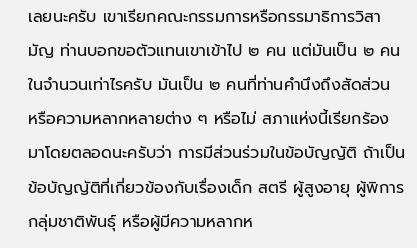เลยนะครับ เขาเรียกคณะกรรมการหรือกรรมาธิการวิสามัญ ท่านบอกขอตัวแทนเขาเข้าไป ๒ คน แต่มันเป็น ๒ คนในจำนวนเท่าไรครับ มันเป็น ๒ คนที่ท่านคำนึงถึงสัดส่วน หรือความหลากหลายต่าง ๆ หรือไม่ สภาแห่งนี้เรียกร้องมาโดยตลอดนะครับว่า การมีส่วนร่วมในข้อบัญญัติ ถ้าเป็นข้อบัญญัติที่เกี่ยวข้องกับเรื่องเด็ก สตรี ผู้สูงอายุ ผู้พิการ กลุ่มชาติพันธุ์ หรือผู้มีความหลากห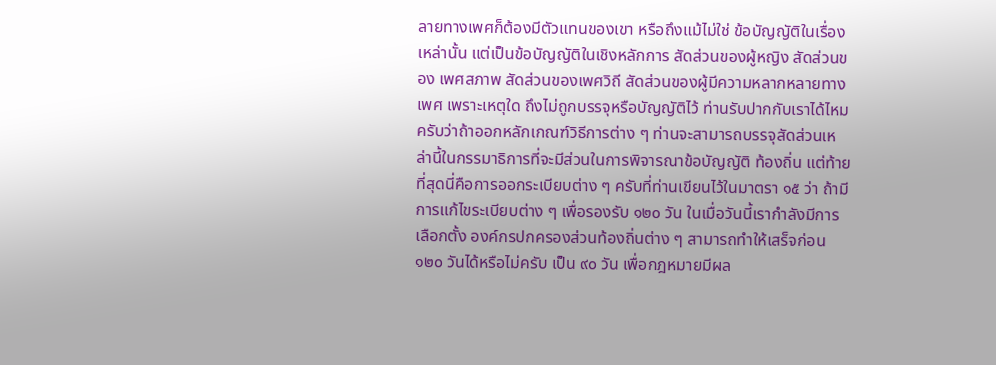ลายทางเพศก็ต้องมีตัวแทนของเขา หรือถึงแม้ไม่ใช่ ข้อบัญญัติในเรื่องเหล่านั้น แต่เป็นข้อบัญญัติในเชิงหลักการ สัดส่วนของผู้หญิง สัดส่วนของ เพศสภาพ สัดส่วนของเพศวิถี สัดส่วนของผู้มีความหลากหลายทางเพศ เพราะเหตุใด ถึงไม่ถูกบรรจุหรือบัญญัติไว้ ท่านรับปากกับเราได้ไหมครับว่าถ้าออกหลักเกณฑ์วิธีการต่าง ๆ ท่านจะสามารถบรรจุสัดส่วนเหล่านี้ในกรรมาธิการที่จะมีส่วนในการพิจารณาข้อบัญญัติ ท้องถิ่น แต่ท้ายที่สุดนี่คือการออกระเบียบต่าง ๆ ครับที่ท่านเขียนไว้ในมาตรา ๑๕ ว่า ถ้ามีการแก้ไขระเบียบต่าง ๆ เพื่อรองรับ ๑๒๐ วัน ในเมื่อวันนี้เรากำลังมีการเลือกตั้ง องค์กรปกครองส่วนท้องถิ่นต่าง ๆ สามารถทำให้เสร็จก่อน ๑๒๐ วันได้หรือไม่ครับ เป็น ๙๐ วัน เพื่อกฎหมายมีผล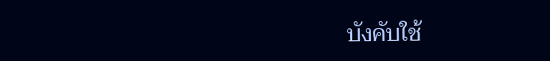บังคับใช้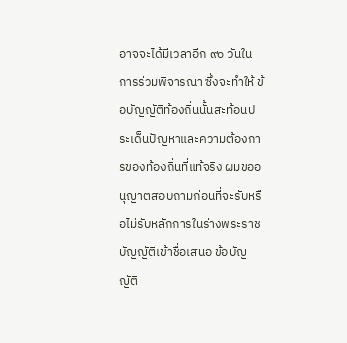อาจจะได้มีเวลาอีก ๙๐ วันในการร่วมพิจารณา ซึ่งจะทำให้ ข้อบัญญัติท้องถิ่นนั้นสะท้อนประเด็นปัญหาและความต้องการของท้องถิ่นที่แท้จริง ผมขออนุญาตสอบถามก่อนที่จะรับหรือไม่รับหลักการในร่างพระราชบัญญัติเข้าชื่อเสนอ ข้อบัญญัติ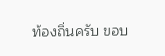ท้องถิ่นครับ ขอบ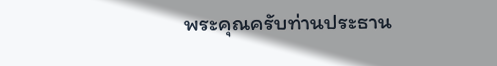พระคุณครับท่านประธาน